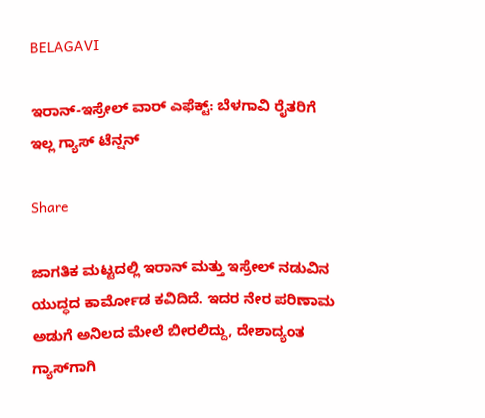BELAGAVI

ಇರಾನ್-ಇಸ್ರೇಲ್ ವಾರ್ ಎಫೆಕ್ಟ್: ಬೆಳಗಾವಿ ರೈತರಿಗೆ ಇಲ್ಲ ಗ್ಯಾಸ್ ಟೆನ್ಷನ್

Share

ಜಾಗತಿಕ ಮಟ್ಟದಲ್ಲಿ ಇರಾನ್ ಮತ್ತು ಇಸ್ರೇಲ್ ನಡುವಿನ ಯುದ್ಧದ ಕಾರ್ಮೋಡ ಕವಿದಿದೆ. ಇದರ ನೇರ ಪರಿಣಾಮ ಅಡುಗೆ ಅನಿಲದ ಮೇಲೆ ಬೀರಲಿದ್ದು, ದೇಶಾದ್ಯಂತ ಗ್ಯಾಸ್‌ಗಾಗಿ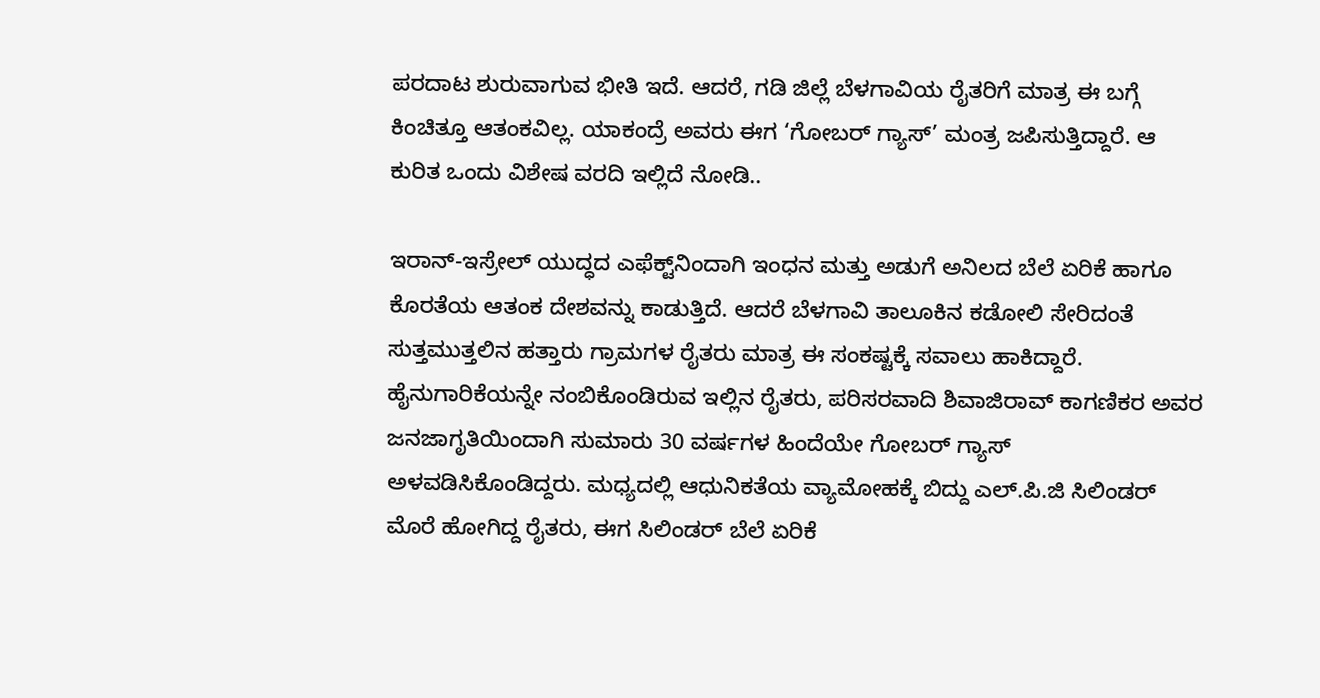ಪರದಾಟ ಶುರುವಾಗುವ ಭೀತಿ ಇದೆ. ಆದರೆ, ಗಡಿ ಜಿಲ್ಲೆ ಬೆಳಗಾವಿಯ ರೈತರಿಗೆ ಮಾತ್ರ ಈ ಬಗ್ಗೆ ಕಿಂಚಿತ್ತೂ ಆತಂಕವಿಲ್ಲ. ಯಾಕಂದ್ರೆ ಅವರು ಈಗ ‘ಗೋಬರ್ ಗ್ಯಾಸ್’ ಮಂತ್ರ ಜಪಿಸುತ್ತಿದ್ದಾರೆ. ಆ ಕುರಿತ ಒಂದು ವಿಶೇಷ ವರದಿ ಇಲ್ಲಿದೆ ನೋಡಿ..

ಇರಾನ್-ಇಸ್ರೇಲ್ ಯುದ್ಧದ ಎಫೆಕ್ಟ್‌ನಿಂದಾಗಿ ಇಂಧನ ಮತ್ತು ಅಡುಗೆ ಅನಿಲದ ಬೆಲೆ ಏರಿಕೆ ಹಾಗೂ ಕೊರತೆಯ ಆತಂಕ ದೇಶವನ್ನು ಕಾಡುತ್ತಿದೆ. ಆದರೆ ಬೆಳಗಾವಿ ತಾಲೂಕಿನ ಕಡೋಲಿ ಸೇರಿದಂತೆ ಸುತ್ತಮುತ್ತಲಿನ ಹತ್ತಾರು ಗ್ರಾಮಗಳ ರೈತರು ಮಾತ್ರ ಈ ಸಂಕಷ್ಟಕ್ಕೆ ಸವಾಲು ಹಾಕಿದ್ದಾರೆ. ಹೈನುಗಾರಿಕೆಯನ್ನೇ ನಂಬಿಕೊಂಡಿರುವ ಇಲ್ಲಿನ ರೈತರು, ಪರಿಸರವಾದಿ ಶಿವಾಜಿರಾವ್ ಕಾಗಣಿಕರ ಅವರ ಜನಜಾಗೃತಿಯಿಂದಾಗಿ ಸುಮಾರು 30 ವರ್ಷಗಳ ಹಿಂದೆಯೇ ಗೋಬರ್ ಗ್ಯಾಸ್ ಅಳವಡಿಸಿಕೊಂಡಿದ್ದರು. ಮಧ್ಯದಲ್ಲಿ ಆಧುನಿಕತೆಯ ವ್ಯಾಮೋಹಕ್ಕೆ ಬಿದ್ದು ಎಲ್.ಪಿ.ಜಿ ಸಿಲಿಂಡರ್ ಮೊರೆ ಹೋಗಿದ್ದ ರೈತರು, ಈಗ ಸಿಲಿಂಡರ್ ಬೆಲೆ ಏರಿಕೆ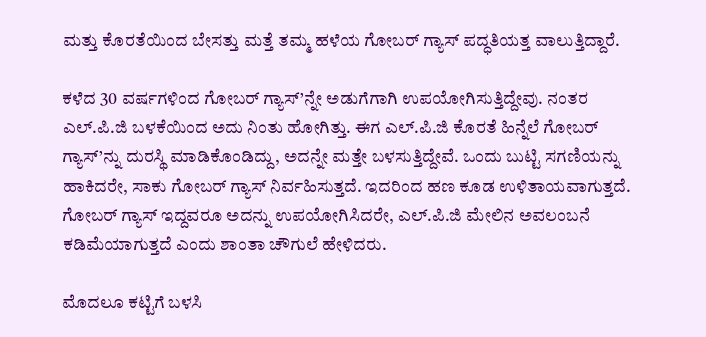ಮತ್ತು ಕೊರತೆಯಿಂದ ಬೇಸತ್ತು ಮತ್ತೆ ತಮ್ಮ ಹಳೆಯ ಗೋಬರ್ ಗ್ಯಾಸ್ ಪದ್ಧತಿಯತ್ತ ವಾಲುತ್ತಿದ್ದಾರೆ.

ಕಳೆದ 30 ವರ್ಷಗಳಿಂದ ಗೋಬರ್ ಗ್ಯಾಸ್’ನ್ನೇ ಅಡುಗೆಗಾಗಿ ಉಪಯೋಗಿಸುತ್ತಿದ್ದೇವು. ನಂತರ ಎಲ್.ಪಿ.ಜಿ ಬಳಕೆಯಿಂದ ಅದು ನಿಂತು ಹೋಗಿತ್ತು. ಈಗ ಎಲ್.ಪಿ.ಜಿ ಕೊರತೆ ಹಿನ್ನೆಲೆ ಗೋಬರ್ ಗ್ಯಾಸ್’ನ್ನು ದುರಸ್ಥಿ ಮಾಡಿಕೊಂಡಿದ್ದು, ಅದನ್ನೇ ಮತ್ತೇ ಬಳಸುತ್ತಿದ್ದೇವೆ. ಒಂದು ಬುಟ್ಟಿ ಸಗಣಿಯನ್ನು ಹಾಕಿದರೇ, ಸಾಕು ಗೋಬರ್ ಗ್ಯಾಸ್ ನಿರ್ವಹಿಸುತ್ತದೆ. ಇದರಿಂದ ಹಣ ಕೂಡ ಉಳಿತಾಯವಾಗುತ್ತದೆ. ಗೋಬರ್ ಗ್ಯಾಸ್ ಇದ್ದವರೂ ಅದನ್ನು ಉಪಯೋಗಿಸಿದರೇ, ಎಲ್.ಪಿ.ಜಿ ಮೇಲಿನ ಅವಲಂಬನೆ ಕಡಿಮೆಯಾಗುತ್ತದೆ ಎಂದು ಶಾಂತಾ ಚೌಗುಲೆ ಹೇಳಿದರು.

ಮೊದಲೂ ಕಟ್ಟಿಗೆ ಬಳಸಿ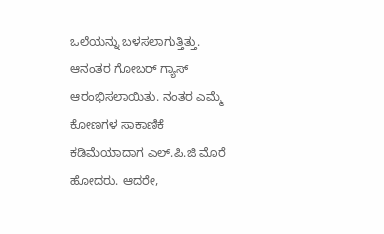ಒಲೆಯನ್ನು ಬಳಸಲಾಗುತ್ತಿತ್ತು. ಆನಂತರ ಗೋಬರ್ ಗ್ಯಾಸ್ ಆರಂಭಿಸಲಾಯಿತು. ನಂತರ ಎಮ್ಮೆ ಕೋಣಗಳ ಸಾಕಾಣಿಕೆ ಕಡಿಮೆಯಾದಾಗ ಎಲ್.ಪಿ.ಜಿ ಮೊರೆ ಹೋದರು. ಆದರೇ,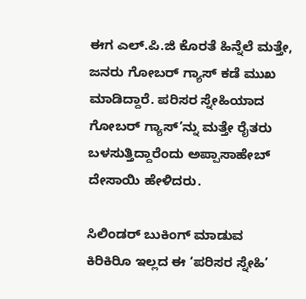ಈಗ ಎಲ್.ಪಿ.ಜಿ ಕೊರತೆ ಹಿನ್ನೆಲೆ ಮತ್ತೇ, ಜನರು ಗೋಬರ್ ಗ್ಯಾಸ್ ಕಡೆ ಮುಖ ಮಾಡಿದ್ದಾರೆ. ಪರಿಸರ ಸ್ನೇಹಿಯಾದ ಗೋಬರ್ ಗ್ಯಾಸ್’ನ್ನು ಮತ್ತೇ ರೈತರು ಬಳಸುತ್ತಿದ್ದಾರೆಂದು ಅಪ್ಪಾಸಾಹೇಬ್ ದೇಸಾಯಿ ಹೇಳಿದರು.

ಸಿಲಿಂಡರ್ ಬುಕಿಂಗ್ ಮಾಡುವ ಕಿರಿಕಿರಿೂ ಇಲ್ಲದ ಈ ‘ಪರಿಸರ ಸ್ನೇಹಿ’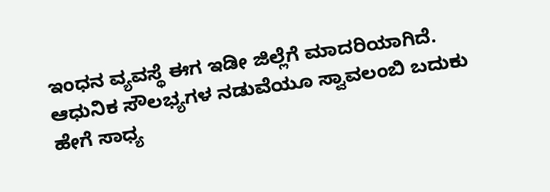ಇಂಧನ ವ್ಯವಸ್ಥೆ ಈಗ ಇಡೀ ಜಿಲ್ಲೆಗೆ ಮಾದರಿಯಾಗಿದೆ. ಆಧುನಿಕ ಸೌಲಭ್ಯಗಳ ನಡುವೆಯೂ ಸ್ವಾವಲಂಬಿ ಬದುಕು ಹೇಗೆ ಸಾಧ್ಯ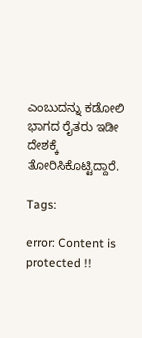ಎಂಬುದನ್ನು ಕಡೋಲಿ ಭಾಗದ ರೈತರು ಇಡೀ ದೇಶಕ್ಕೆ ತೋರಿಸಿಕೊಟ್ಟಿದ್ದಾರೆ.

Tags:

error: Content is protected !!